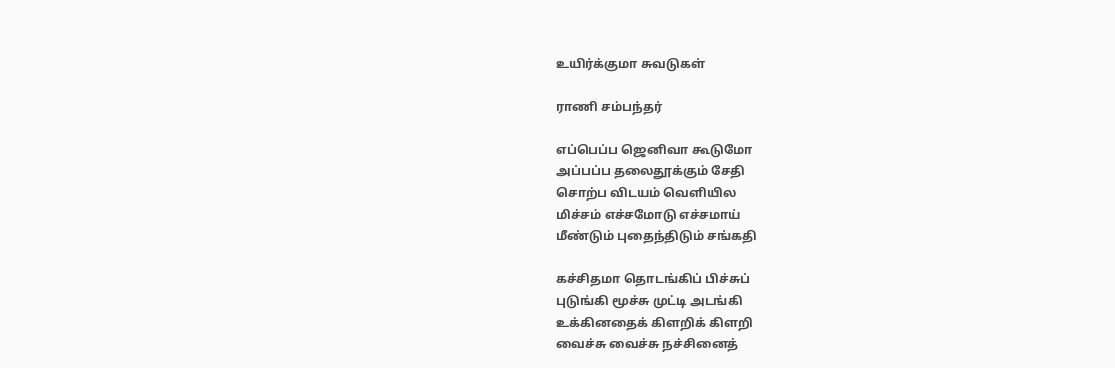உயிர்க்குமா சுவடுகள்

ராணி சம்பந்தர்

எப்பெப்ப ஜெனிவா கூடுமோ
அப்பப்ப தலைதூக்கும் சேதி
சொற்ப விடயம் வெளியில
மிச்சம் எச்சமோடு எச்சமாய்
மீண்டும் புதைந்திடும் சங்கதி

கச்சிதமா தொடங்கிப் பிச்சுப்
புடுங்கி மூச்சு முட்டி அடங்கி
உக்கினதைக் கிளறிக் கிளறி
வைச்சு வைச்சு நச்சினைத்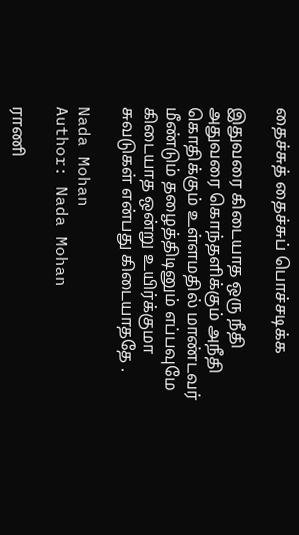தைச்சுத் தைச்சுப் பொச்சடிக்க

இதுவரை கிடையாத ஒரு நீதி
அதுவரை கொந்தளிக்கும் அநீதி
கொதிக்கும் உள்ளமதில் மாண்டவர்
மீண்டும் தழைத்திடினும் எப்பவுமே
கிடையாத ஒன்று உயிர்க்குமா
சுவடுகள் என்பது கிடையாததே .

Nada Mohan
Author: Nada Mohan

ராணி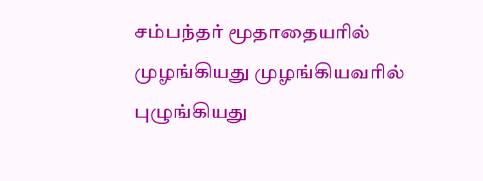சம்பந்தர் மூதாதையரில் முழங்கியது முழங்கியவரில் புழுங்கியது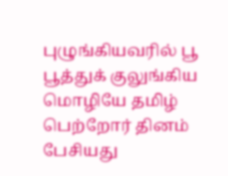புழுங்கியவரில் பூ பூத்துக் குலுங்கிய மொழியே தமிழ் பெற்றோர் தினம் பேசியது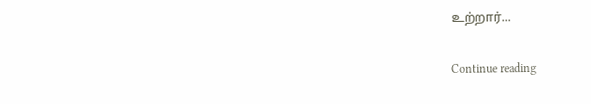உற்றார்...

Continue reading